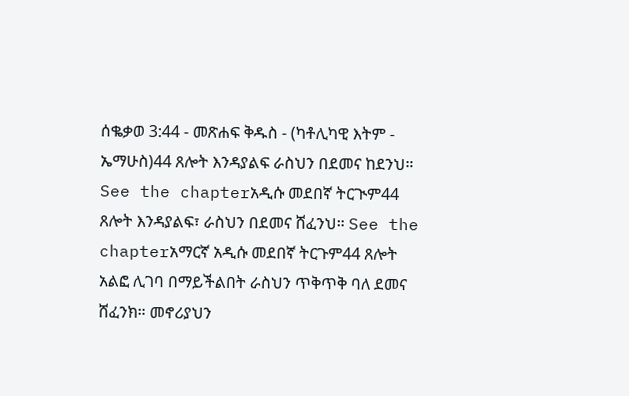ሰቈቃወ 3:44 - መጽሐፍ ቅዱስ - (ካቶሊካዊ እትም - ኤማሁስ)44 ጸሎት እንዳያልፍ ራስህን በደመና ከደንህ። See the chapterአዲሱ መደበኛ ትርጒም44 ጸሎት እንዳያልፍ፣ ራስህን በደመና ሸፈንህ። See the chapterአማርኛ አዲሱ መደበኛ ትርጉም44 ጸሎት አልፎ ሊገባ በማይችልበት ራስህን ጥቅጥቅ ባለ ደመና ሸፈንክ። መኖሪያህን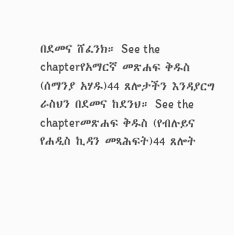በደመና ሸፈንክ። See the chapterየአማርኛ መጽሐፍ ቅዱስ (ሰማንያ አሃዱ)44 ጸሎታችን እንዳያርግ ራስህን በደመና ከደንህ። See the chapterመጽሐፍ ቅዱስ (የብሉይና የሐዲስ ኪዳን መጻሕፍት)44 ጸሎት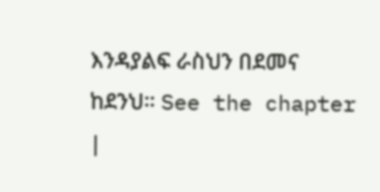እንዳያልፍ ራስህን በደመና ከደንህ። See the chapter |